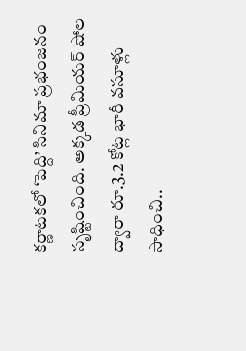కర్ణాటకలో ‘పెద్ది’ సినిమా ప్రభంజనం సృష్టించింది. అక్కడ ప్రీమియర్ షోల ద్వారా రూ.3.2 కోట్ల భారీ వసూళ్లు సాధించి..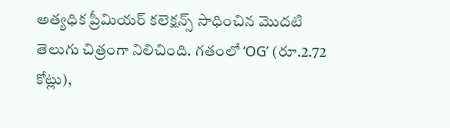అత్యధిక ప్రీమియర్ కలెక్షన్స్ సాధించిన మొదటి తెలుగు చిత్రంగా నిలిచింది. గతంలో ‘OG’ (రూ.2.72 కోట్లు),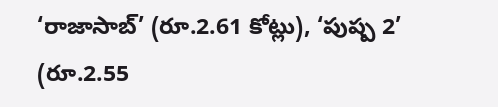‘రాజాసాబ్’ (రూ.2.61 కోట్లు), ‘పుష్ప 2’ (రూ.2.55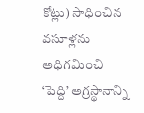కోట్లు) సాధించిన వసూళ్లను అధిగమించి ‘పెద్ది’ అగ్రస్థానాన్ని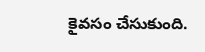కైవసం చేసుకుంది.